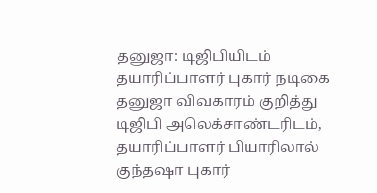தனுஜா: டிஜிபியிடம் தயாரிப்பாளர் புகார் நடிகை தனுஜா விவகாரம் குறித்து டிஜிபி அலெக்சாண்டரிடம், தயாரிப்பாளர் பியாரிலால் குந்தஷா புகார்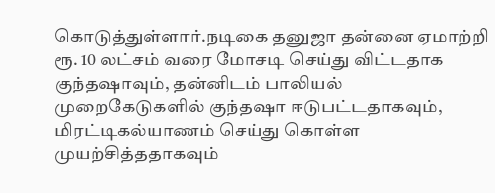கொடுத்துள்ளார்.நடிகை தனுஜா தன்னை ஏமாற்றி ரூ. 10 லட்சம் வரை மோசடி செய்து விட்டதாக குந்தஷாவும், தன்னிடம் பாலியல் முறைகேடுகளில் குந்தஷா ஈடுபட்டதாகவும், மிரட்டிகல்யாணம் செய்து கொள்ள முயற்சித்ததாகவும்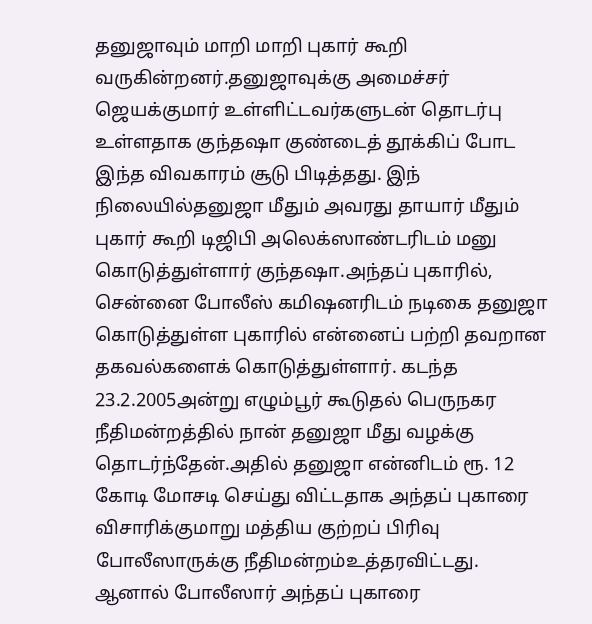தனுஜாவும் மாறி மாறி புகார் கூறி வருகின்றனர்.தனுஜாவுக்கு அமைச்சர் ஜெயக்குமார் உள்ளிட்டவர்களுடன் தொடர்பு உள்ளதாக குந்தஷா குண்டைத் தூக்கிப் போட இந்த விவகாரம் சூடு பிடித்தது. இந் நிலையில்தனுஜா மீதும் அவரது தாயார் மீதும் புகார் கூறி டிஜிபி அலெக்ஸாண்டரிடம் மனு கொடுத்துள்ளார் குந்தஷா.அந்தப் புகாரில், சென்னை போலீஸ் கமிஷனரிடம் நடிகை தனுஜா கொடுத்துள்ள புகாரில் என்னைப் பற்றி தவறான தகவல்களைக் கொடுத்துள்ளார். கடந்த 23.2.2005அன்று எழும்பூர் கூடுதல் பெருநகர நீதிமன்றத்தில் நான் தனுஜா மீது வழக்கு தொடர்ந்தேன்.அதில் தனுஜா என்னிடம் ரூ. 12 கோடி மோசடி செய்து விட்டதாக அந்தப் புகாரை விசாரிக்குமாறு மத்திய குற்றப் பிரிவு போலீஸாருக்கு நீதிமன்றம்உத்தரவிட்டது. ஆனால் போலீஸார் அந்தப் புகாரை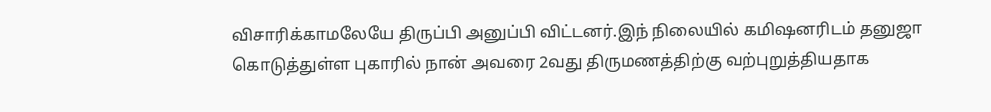விசாரிக்காமலேயே திருப்பி அனுப்பி விட்டனர்.இந் நிலையில் கமிஷனரிடம் தனுஜா கொடுத்துள்ள புகாரில் நான் அவரை 2வது திருமணத்திற்கு வற்புறுத்தியதாக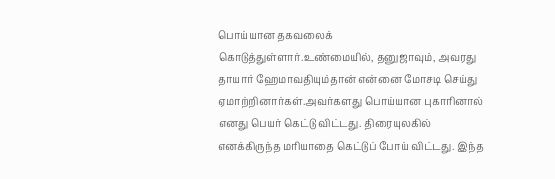பொய்யான தகவலைக் கொடுத்துள்ளார்.உண்மையில், தனுஜாவும், அவரது தாயார் ஹேமாவதியும்தான் என்னை மோசடி செய்து ஏமாற்றினார்கள்.அவர்களது பொய்யான புகாரினால் எனது பெயர் கெட்டு விட்டது. திரையுலகில் எனக்கிருந்த மரியாதை கெட்டுப் போய் விட்டது. இந்த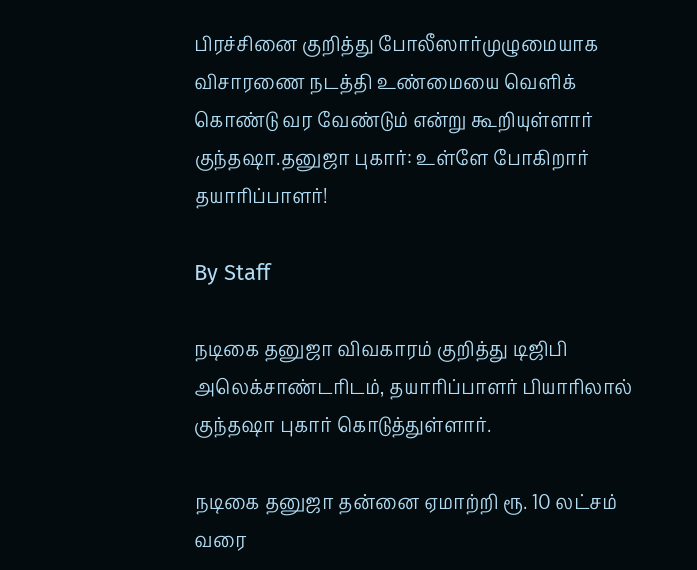பிரச்சினை குறித்து போலீஸார்முழுமையாக விசாரணை நடத்தி உண்மையை வெளிக் கொண்டு வர வேண்டும் என்று கூறியுள்ளார் குந்தஷா.தனுஜா புகார்: உள்ளே போகிறார் தயாரிப்பாளர்!

By Staff

நடிகை தனுஜா விவகாரம் குறித்து டிஜிபி அலெக்சாண்டரிடம், தயாரிப்பாளர் பியாரிலால் குந்தஷா புகார் கொடுத்துள்ளார்.

நடிகை தனுஜா தன்னை ஏமாற்றி ரூ. 10 லட்சம் வரை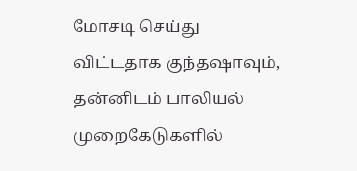மோசடி செய்து விட்டதாக குந்தஷாவும், தன்னிடம் பாலியல் முறைகேடுகளில்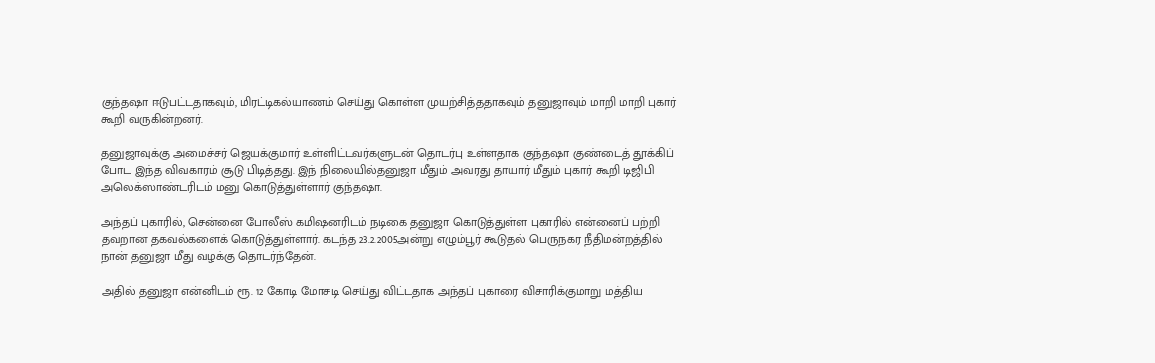குந்தஷா ஈடுபட்டதாகவும், மிரட்டிகல்யாணம் செய்து கொள்ள முயற்சித்ததாகவும் தனுஜாவும் மாறி மாறி புகார் கூறி வருகின்றனர்.

தனுஜாவுக்கு அமைச்சர் ஜெயக்குமார் உள்ளிட்டவர்களுடன் தொடர்பு உள்ளதாக குந்தஷா குண்டைத் தூக்கிப் போட இந்த விவகாரம் சூடு பிடித்தது. இந் நிலையில்தனுஜா மீதும் அவரது தாயார் மீதும் புகார் கூறி டிஜிபி அலெக்ஸாண்டரிடம் மனு கொடுத்துள்ளார் குந்தஷா.

அந்தப் புகாரில், சென்னை போலீஸ் கமிஷனரிடம் நடிகை தனுஜா கொடுத்துள்ள புகாரில் என்னைப் பற்றி தவறான தகவல்களைக் கொடுத்துள்ளார். கடந்த 23.2.2005அன்று எழும்பூர் கூடுதல் பெருநகர நீதிமன்றத்தில் நான் தனுஜா மீது வழக்கு தொடர்ந்தேன்.

அதில் தனுஜா என்னிடம் ரூ. 12 கோடி மோசடி செய்து விட்டதாக அந்தப் புகாரை விசாரிக்குமாறு மத்திய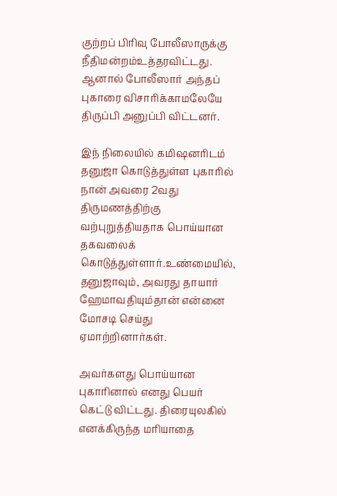குற்றப் பிரிவு போலீஸாருக்கு நீதிமன்றம்உத்தரவிட்டது. ஆனால் போலீஸார் அந்தப் புகாரை விசாரிக்காமலேயே திருப்பி அனுப்பி விட்டனர்.

இந் நிலையில் கமிஷனரிடம் தனுஜா கொடுத்துள்ள புகாரில் நான் அவரை 2வது திருமணத்திற்கு வற்புறுத்தியதாக பொய்யான தகவலைக் கொடுத்துள்ளார்.உண்மையில், தனுஜாவும், அவரது தாயார் ஹேமாவதியும்தான் என்னை மோசடி செய்து ஏமாற்றினார்கள்.

அவர்களது பொய்யான புகாரினால் எனது பெயர் கெட்டு விட்டது. திரையுலகில் எனக்கிருந்த மரியாதை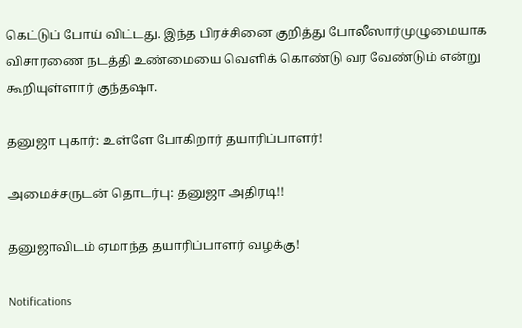கெட்டுப் போய் விட்டது. இந்த பிரச்சினை குறித்து போலீஸார்முழுமையாக விசாரணை நடத்தி உண்மையை வெளிக் கொண்டு வர வேண்டும் என்று கூறியுள்ளார் குந்தஷா.

தனுஜா புகார்: உள்ளே போகிறார் தயாரிப்பாளர்!

அமைச்சருடன் தொடர்பு: தனுஜா அதிரடி!!

தனுஜாவிடம் ஏமாந்த தயாரிப்பாளர் வழக்கு!

Notifications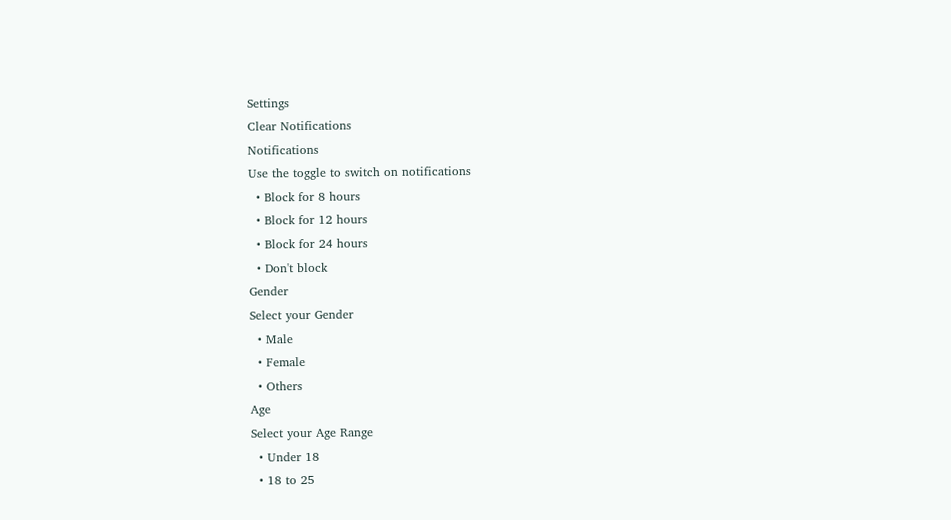Settings
Clear Notifications
Notifications
Use the toggle to switch on notifications
  • Block for 8 hours
  • Block for 12 hours
  • Block for 24 hours
  • Don't block
Gender
Select your Gender
  • Male
  • Female
  • Others
Age
Select your Age Range
  • Under 18
  • 18 to 25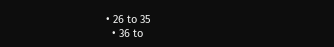• 26 to 35
  • 36 to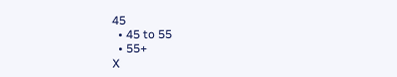45
  • 45 to 55
  • 55+
X